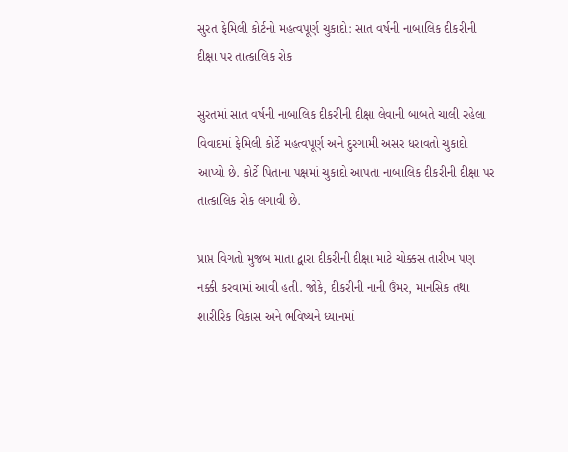સુરત ફેમિલી કોર્ટનો મહત્વપૂર્ણ ચુકાદો: સાત વર્ષની નાબાલિક દીકરીની દીક્ષા પર તાત્કાલિક રોક

સુરતમાં સાત વર્ષની નાબાલિક દીકરીની દીક્ષા લેવાની બાબતે ચાલી રહેલા વિવાદમાં ફેમિલી કોર્ટે મહત્વપૂર્ણ અને દુરગામી અસર ધરાવતો ચુકાદો આપ્યો છે. કોર્ટે પિતાના પક્ષમાં ચુકાદો આપતા નાબાલિક દીકરીની દીક્ષા પર તાત્કાલિક રોક લગાવી છે.

પ્રાપ્ત વિગતો મુજબ માતા દ્વારા દીકરીની દીક્ષા માટે ચોક્કસ તારીખ પણ નક્કી કરવામાં આવી હતી. જોકે, દીકરીની નાની ઉંમર, માનસિક તથા શારીરિક વિકાસ અને ભવિષ્યને ધ્યાનમાં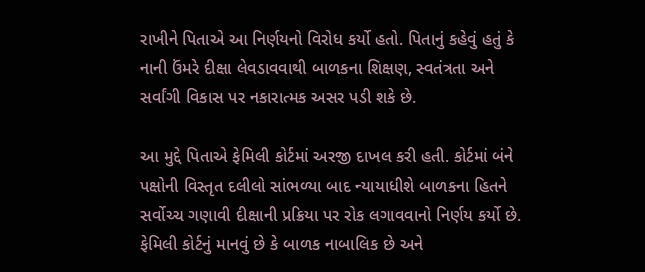રાખીને પિતાએ આ નિર્ણયનો વિરોધ કર્યો હતો. પિતાનું કહેવું હતું કે નાની ઉંમરે દીક્ષા લેવડાવવાથી બાળકના શિક્ષણ, સ્વતંત્રતા અને સર્વાંગી વિકાસ પર નકારાત્મક અસર પડી શકે છે.

આ મુદ્દે પિતાએ ફેમિલી કોર્ટમાં અરજી દાખલ કરી હતી. કોર્ટમાં બંને પક્ષોની વિસ્તૃત દલીલો સાંભળ્યા બાદ ન્યાયાધીશે બાળકના હિતને સર્વોચ્ચ ગણાવી દીક્ષાની પ્રક્રિયા પર રોક લગાવવાનો નિર્ણય કર્યો છે. ફેમિલી કોર્ટનું માનવું છે કે બાળક નાબાલિક છે અને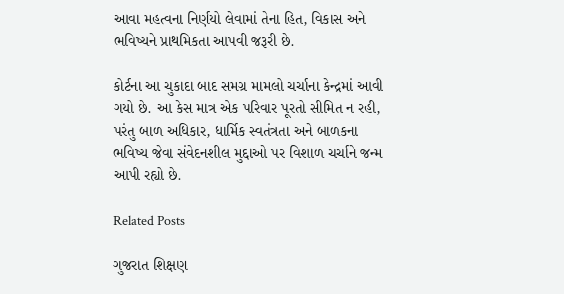આવા મહત્વના નિર્ણયો લેવામાં તેના હિત, વિકાસ અને ભવિષ્યને પ્રાથમિકતા આપવી જરૂરી છે.

કોર્ટના આ ચુકાદા બાદ સમગ્ર મામલો ચર્ચાના કેન્દ્રમાં આવી ગયો છે. આ કેસ માત્ર એક પરિવાર પૂરતો સીમિત ન રહી, પરંતુ બાળ અધિકાર, ધાર્મિક સ્વતંત્રતા અને બાળકના ભવિષ્ય જેવા સંવેદનશીલ મુદ્દાઓ પર વિશાળ ચર્ચાને જન્મ આપી રહ્યો છે.

Related Posts

ગુજરાત શિક્ષણ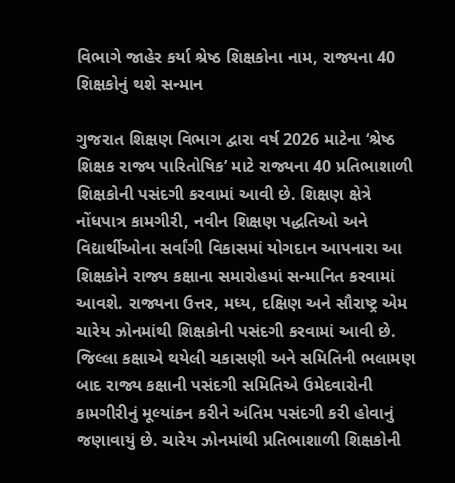વિભાગે જાહેર કર્યા શ્રેષ્ઠ શિક્ષકોના નામ, રાજ્યના 40 શિક્ષકોનું થશે સન્માન

ગુજરાત શિક્ષણ વિભાગ દ્વારા વર્ષ 2026 માટેના ‘શ્રેષ્ઠ શિક્ષક રાજ્ય પારિતોષિક’ માટે રાજ્યના 40 પ્રતિભાશાળી શિક્ષકોની પસંદગી કરવામાં આવી છે. શિક્ષણ ક્ષેત્રે નોંધપાત્ર કામગીરી, નવીન શિક્ષણ પદ્ધતિઓ અને વિદ્યાર્થીઓના સર્વાંગી વિકાસમાં યોગદાન આપનારા આ શિક્ષકોને રાજ્ય કક્ષાના સમારોહમાં સન્માનિત કરવામાં આવશે. રાજ્યના ઉત્તર, મધ્ય, દક્ષિણ અને સૌરાષ્ટ્ર એમ ચારેય ઝોનમાંથી શિક્ષકોની પસંદગી કરવામાં આવી છે. જિલ્લા કક્ષાએ થયેલી ચકાસણી અને સમિતિની ભલામણ બાદ રાજ્ય કક્ષાની પસંદગી સમિતિએ ઉમેદવારોની કામગીરીનું મૂલ્યાંકન કરીને અંતિમ પસંદગી કરી હોવાનું જણાવાયું છે. ચારેય ઝોનમાંથી પ્રતિભાશાળી શિક્ષકોની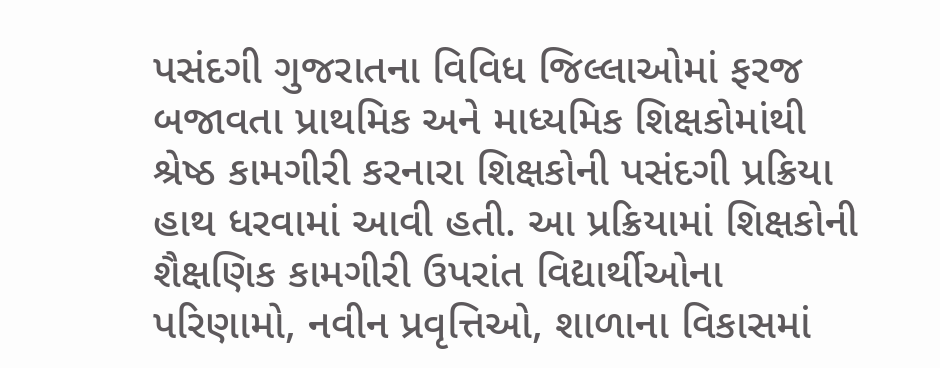પસંદગી ગુજરાતના વિવિધ જિલ્લાઓમાં ફરજ બજાવતા પ્રાથમિક અને માધ્યમિક શિક્ષકોમાંથી શ્રેષ્ઠ કામગીરી કરનારા શિક્ષકોની પસંદગી પ્રક્રિયા હાથ ધરવામાં આવી હતી. આ પ્રક્રિયામાં શિક્ષકોની શૈક્ષણિક કામગીરી ઉપરાંત વિદ્યાર્થીઓના પરિણામો, નવીન પ્રવૃત્તિઓ, શાળાના વિકાસમાં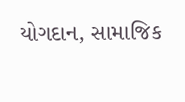યોગદાન, સામાજિક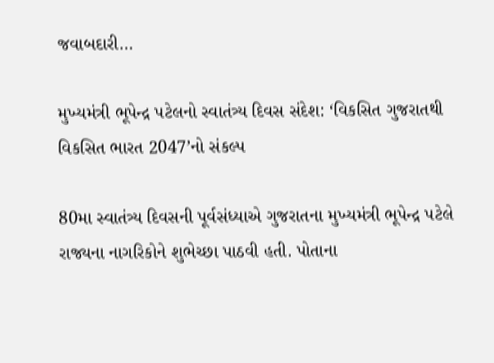જવાબદારી…

મુખ્યમંત્રી ભૂપેન્દ્ર પટેલનો સ્વાતંત્ર્ય દિવસ સંદેશ: ‘વિકસિત ગુજરાતથી વિકસિત ભારત 2047’નો સંકલ્પ

80મા સ્વાતંત્ર્ય દિવસની પૂર્વસંધ્યાએ ગુજરાતના મુખ્યમંત્રી ભૂપેન્દ્ર પટેલે રાજ્યના નાગરિકોને શુભેચ્છા પાઠવી હતી. પોતાના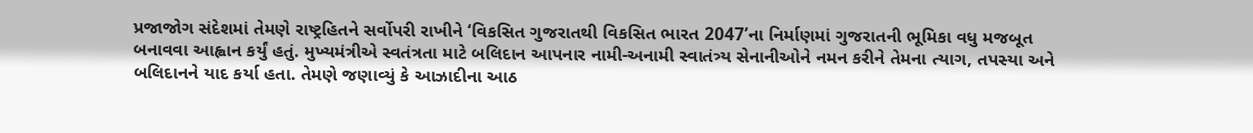પ્રજાજોગ સંદેશમાં તેમણે રાષ્ટ્રહિતને સર્વોપરી રાખીને ‘વિકસિત ગુજરાતથી વિકસિત ભારત 2047’ના નિર્માણમાં ગુજરાતની ભૂમિકા વધુ મજબૂત બનાવવા આહ્વાન કર્યું હતું. મુખ્યમંત્રીએ સ્વતંત્રતા માટે બલિદાન આપનાર નામી-અનામી સ્વાતંત્ર્ય સેનાનીઓને નમન કરીને તેમના ત્યાગ, તપસ્યા અને બલિદાનને યાદ કર્યા હતા. તેમણે જણાવ્યું કે આઝાદીના આઠ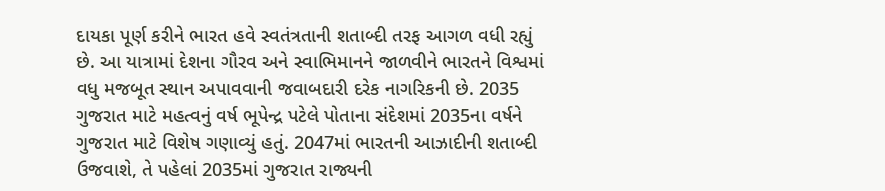દાયકા પૂર્ણ કરીને ભારત હવે સ્વતંત્રતાની શતાબ્દી તરફ આગળ વધી રહ્યું છે. આ યાત્રામાં દેશના ગૌરવ અને સ્વાભિમાનને જાળવીને ભારતને વિશ્વમાં વધુ મજબૂત સ્થાન અપાવવાની જવાબદારી દરેક નાગરિકની છે. 2035 ગુજરાત માટે મહત્વનું વર્ષ ભૂપેન્દ્ર પટેલે પોતાના સંદેશમાં 2035ના વર્ષને ગુજરાત માટે વિશેષ ગણાવ્યું હતું. 2047માં ભારતની આઝાદીની શતાબ્દી ઉજવાશે, તે પહેલાં 2035માં ગુજરાત રાજ્યની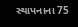સ્થાપનાના 75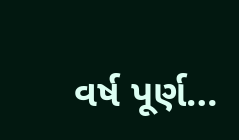વર્ષ પૂર્ણ…